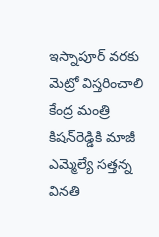ఇస్నాపూర్ వరకు మెట్రో విస్తరించాలి కేంద్ర మంత్రి కిషన్‌రెడ్డికి మాజీ ఎమ్మెల్యే సత్తన్న వినతి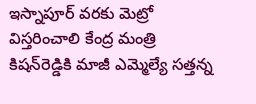ఇస్నాపూర్ వరకు మెట్రో విస్తరించాలి కేంద్ర మంత్రి కిషన్‌రెడ్డికి మాజీ ఎమ్మెల్యే సత్తన్న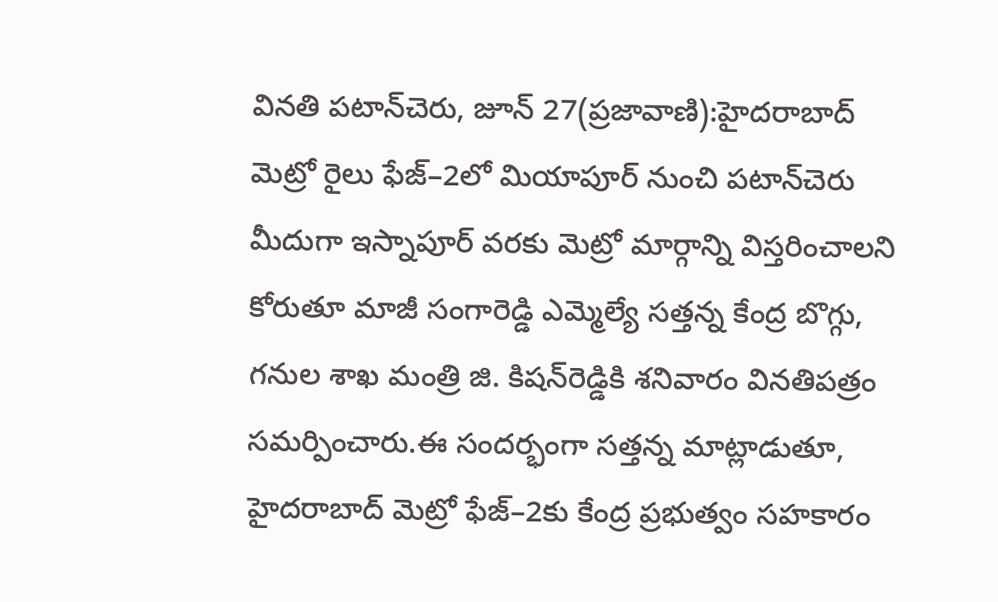వినతి పటాన్‌చెరు, జూన్ 27(ప్రజావాణి):హైదరాబాద్ మెట్రో రైలు ఫేజ్–2లో మియాపూర్ నుంచి పటాన్‌చెరు మీదుగా ఇస్నాపూర్ వరకు మెట్రో మార్గాన్ని విస్తరించాలని కోరుతూ మాజీ సంగారెడ్డి ఎమ్మెల్యే సత్తన్న కేంద్ర బొగ్గు, గనుల శాఖ మంత్రి జి. కిషన్‌రెడ్డికి శనివారం వినతిపత్రం సమర్పించారు.ఈ సందర్భంగా సత్తన్న మాట్లాడుతూ, హైదరాబాద్ మెట్రో ఫేజ్–2కు కేంద్ర ప్రభుత్వం సహకారం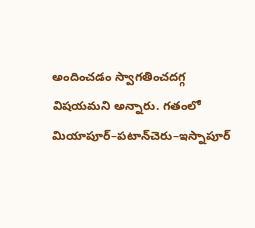అందించడం స్వాగతించదగ్గ విషయమని అన్నారు. గతంలో మియాపూర్–పటాన్‌చెరు–ఇస్నాపూర్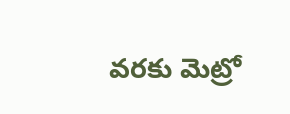వరకు మెట్రో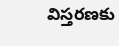విస్తరణకు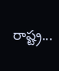రాష్ట్ర...